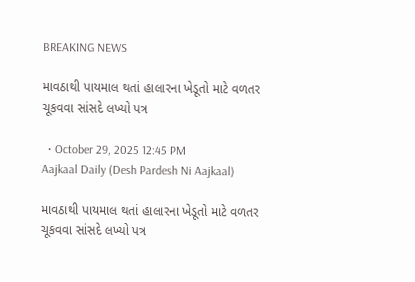BREAKING NEWS

માવઠાથી પાયમાલ થતાં હાલારના ખેડૂતો માટે વળતર ચૂકવવા સાંસદે લખ્યો પત્ર

  • October 29, 2025 12:45 PM
Aajkaal Daily (Desh Pardesh Ni Aajkaal)

માવઠાથી પાયમાલ થતાં હાલારના ખેડૂતો માટે વળતર ચૂકવવા સાંસદે લખ્યો પત્ર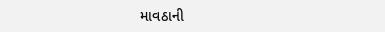માવઠાની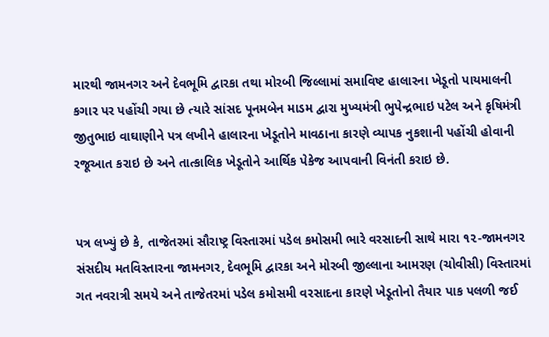મારથી જામનગર અને દેવભૂમિ દ્વારકા તથા મોરબી જિલ્લામાં સમાવિષ્ટ હાલારના ખેડૂતો પાયમાલની કગાર પર પહોંચી ગયા છે ત્યારે સાંસદ પૂનમબેન માડમ દ્વારા મુખ્યમંત્રી ભુપેન્દ્રભાઇ પટેલ અને કૃષિમંત્રી જીતુભાઇ વાઘાણીને પત્ર લખીને હાલારના ખેડૂતોને માવઠાના કારણે વ્યાપક નુકશાની પહોંચી હોવાની રજૂઆત કરાઇ છે અને તાત્કાલિક ખેડૂતોને આર્થિક પેકેજ આપવાની વિનંતી કરાઇ છે.


પત્ર લખ્યું છે કે, તાજેતરમાં સૌરાષ્ટ્ર વિસ્તારમાં પડેલ કમોસમી ભારે વરસાદની સાથે મારા ૧૨-જામનગર સંસદીય મતવિસ્તારના જામનગર, દેવભૂમિ દ્વારકા અને મોરબી જીલ્લાના આમરણ (ચોવીસી) વિસ્તારમાં ગત નવરાત્રી સમયે અને તાજેતરમાં પડેલ કમોસમી વરસાદના કારણે ખેડૂતોનો તૈયાર પાક પલળી જઈ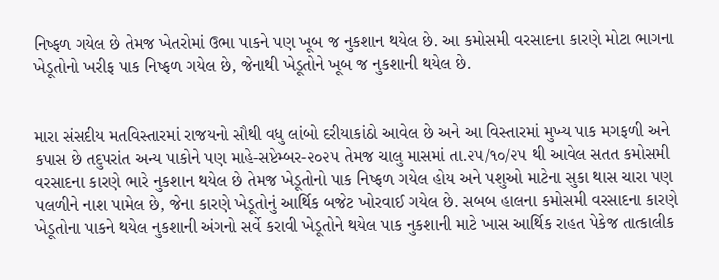નિષ્ફળ ગયેલ છે તેમજ ખેતરોમાં ઉભા પાકને પણ ખૂબ જ નુકશાન થયેલ છે. આ કમોસમી વરસાદના કારણે મોટા ભાગના ખેડૂતોનો ખરીફ પાક નિષ્ફળ ગયેલ છે, જેનાથી ખેડૂતોને ખૂબ જ નુકશાની થયેલ છે.


મારા સંસદીય મતવિસ્તારમાં રાજયનો સૌથી વધુ લાંબો દરીયાકાંઠો આવેલ છે અને આ વિસ્તારમાં મુખ્ય પાક મગફળી અને કપાસ છે તદુપરાંત અન્ય પાકોને પણ માહે-સપ્ટેમ્બર-૨૦૨૫ તેમજ ચાલુ માસમાં તા.૨૫/૧૦/૨૫ થી આવેલ સતત કમોસમી વરસાદના કારણે ભારે નુકશાન થયેલ છે તેમજ ખેડૂતોનો પાક નિષ્ફળ ગયેલ હોય અને પશુઓ માટેના સુકા થાસ ચારા પણ પલળીને નાશ પામેલ છે, જેના કારણે ખેડૂતોનું આર્થિક બજેટ ખોરવાઈ ગયેલ છે. સબબ હાલના કમોસમી વરસાદના કારણે ખેડૂતોના પાકને થયેલ નુકશાની અંગનો સર્વે કરાવી ખેડૂતોને થયેલ પાક નુકશાની માટે ખાસ આર્થિક રાહત પેકેજ તાત્કાલીક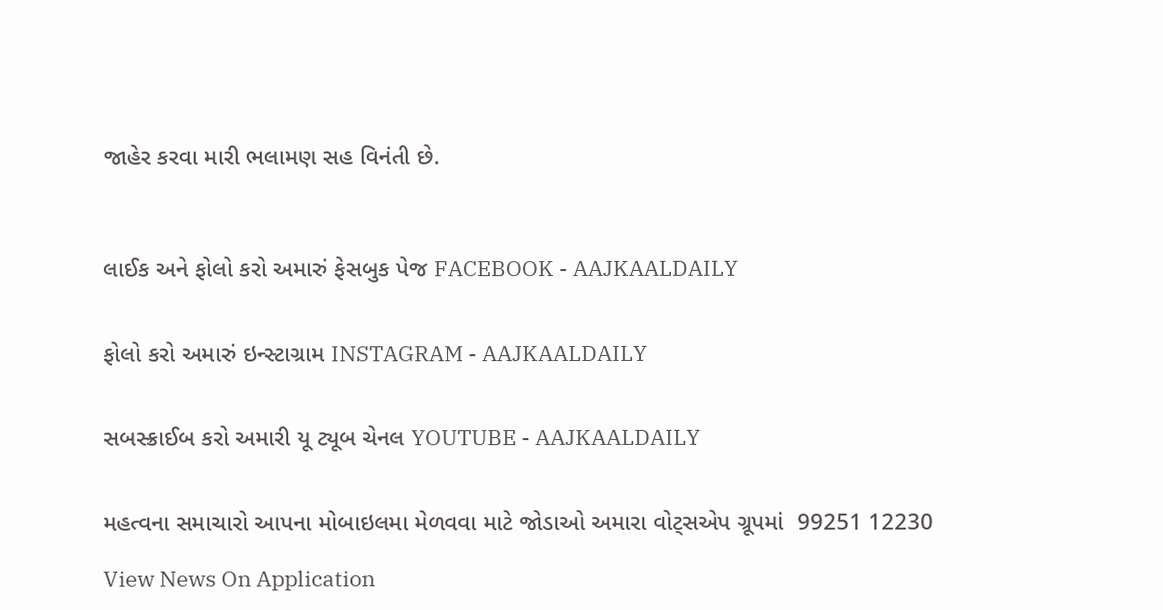જાહેર કરવા મારી ભલામણ સહ વિનંતી છે.



લાઈક અને ફોલો કરો અમારું ફેસબુક પેજ FACEBOOK - AAJKAALDAILY


ફોલો કરો અમારું ઇન્સ્ટાગ્રામ INSTAGRAM - AAJKAALDAILY


સબસ્ક્રાઈબ કરો અમારી યૂ ટ્યૂબ ચેનલ YOUTUBE - AAJKAALDAILY


મહત્વના સમાચારો આપના મોબાઇલમા મેળવવા માટે જોડાઓ અમારા વોટ્સએપ ગ્રૂપમાં  99251 12230

View News On Application